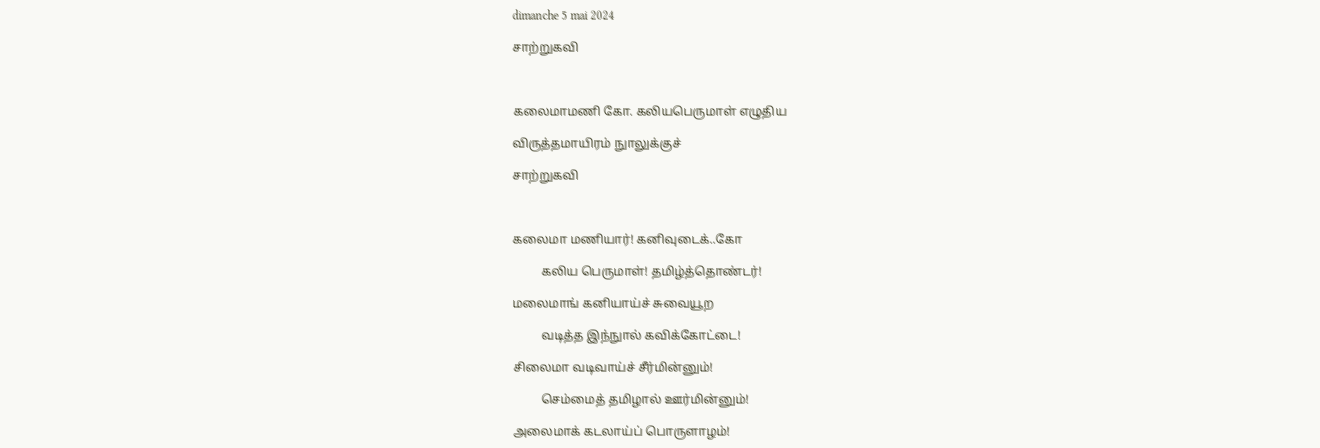dimanche 5 mai 2024

சாற்றுகவி



கலைமாமணி கோ. கலியபெருமாள் எழுதிய

விருத்தமாயிரம் நுாலுக்குச்

சாற்றுகவி



கலைமா மணியார்! கனிவுடைக்..கோ

         கலிய பெருமாள்! தமிழ்த்தொண்டர்!

மலைமாங் கனியாய்ச் சுவையூற

         வடித்த இந்நுால் கவிக்கோட்டை!

சிலைமா வடிவாய்ச் சீர்மின்னும்!

         செம்மைத் தமிழால் ஊர்மின்னும்!

அலைமாக் கடலாய்ப் பொருளாழம்!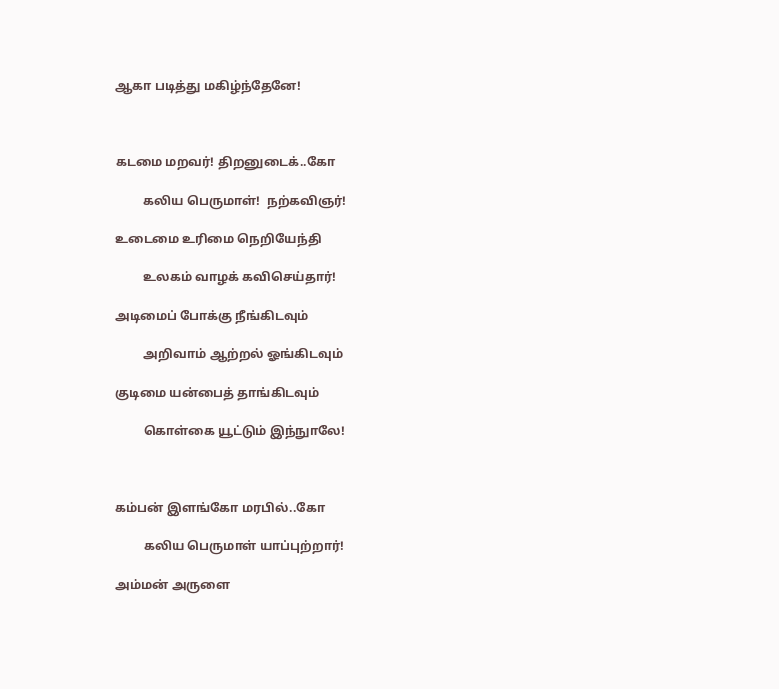ஆகா படித்து மகிழ்ந்தேனே!



கடமை மறவர்! திறனுடைக்..கோ

         கலிய பெருமாள்!  நற்கவிஞர்!

உடைமை உரிமை நெறியேந்தி

         உலகம் வாழக் கவிசெய்தார்!

அடிமைப் போக்கு நீங்கிடவும்

         அறிவாம் ஆற்றல் ஓங்கிடவும்

குடிமை யன்பைத் தாங்கிடவும்

         கொள்கை யூட்டும் இந்நுாலே!



கம்பன் இளங்கோ மரபில்..கோ

         கலிய பெருமாள் யாப்புற்றார்!

அம்மன் அருளை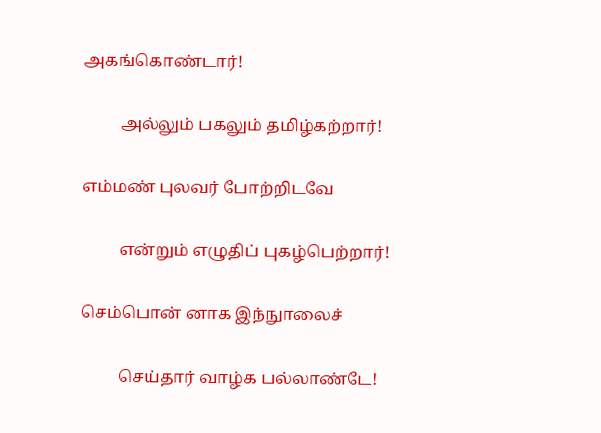அகங்கொண்டார்!

         அல்லும் பகலும் தமிழ்கற்றார்!

எம்மண் புலவர் போற்றிடவே

         என்றும் எழுதிப் புகழ்பெற்றார்!

செம்பொன் னாக இந்நுாலைச்

         செய்தார் வாழ்க பல்லாண்டே!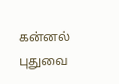கன்னல் புதுவை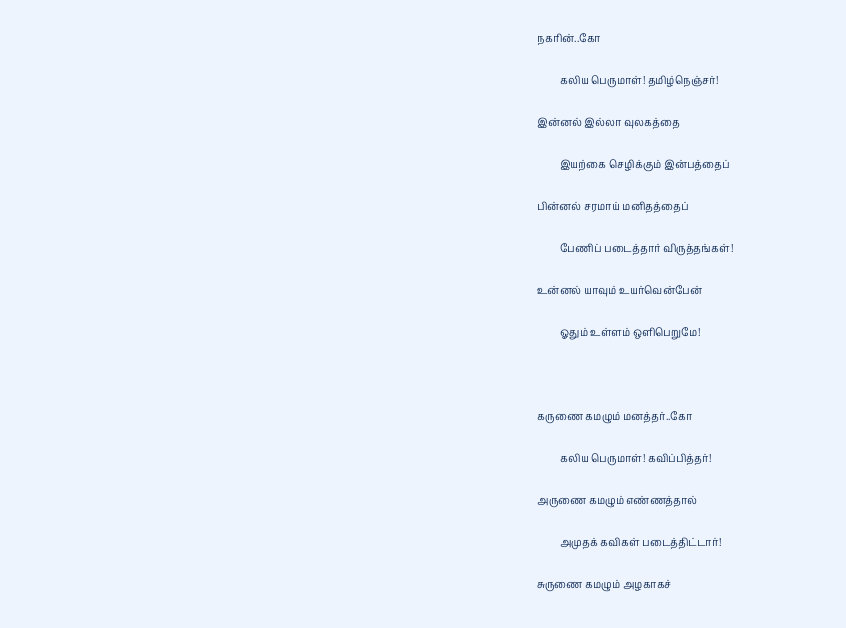நகரின்..கோ

         கலிய பெருமாள்! தமிழ்நெஞ்சர்!

இன்னல் இல்லா வுலகத்தை

         இயற்கை செழிக்கும் இன்பத்தைப்

பின்னல் சரமாய் மனிதத்தைப்

         பேணிப் படைத்தார் விருத்தங்கள்!

உன்னல் யாவும் உயர்வென்பேன்

         ஓதும் உள்ளம் ஒளிபெறுமே!



கருணை கமழும் மனத்தர்..கோ

         கலிய பெருமாள்! கவிப்பித்தர்!

அருணை கமழும் எண்ணத்தால்

         அமுதக் கவிகள் படைத்திட்டார்!

சுருணை கமழும் அழகாகச்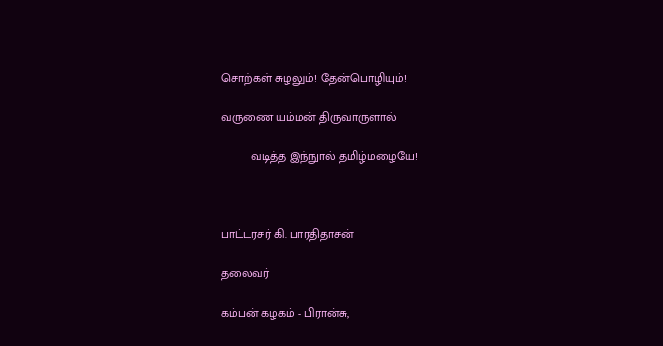சொற்கள் சுழலும்! தேன்பொழியும்!

வருணை யம்மன் திருவாருளால்

         வடித்த இந்நுால் தமிழ்மழையே!



பாட்டரசர் கி. பாரதிதாசன்

தலைவர்

கம்பன் கழகம் - பிரான்சு,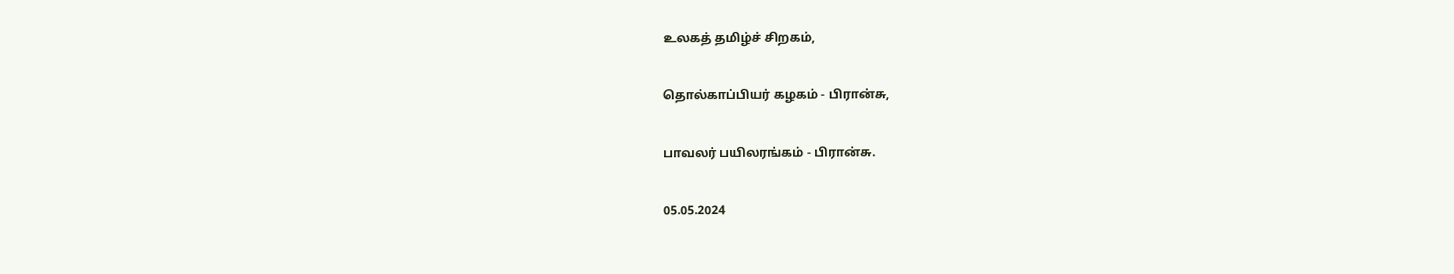உலகத் தமிழ்ச் சிறகம்,

தொல்காப்பியர் கழகம் - பிரான்சு,

பாவலர் பயிலரங்கம் - பிரான்சு.

05.05.2024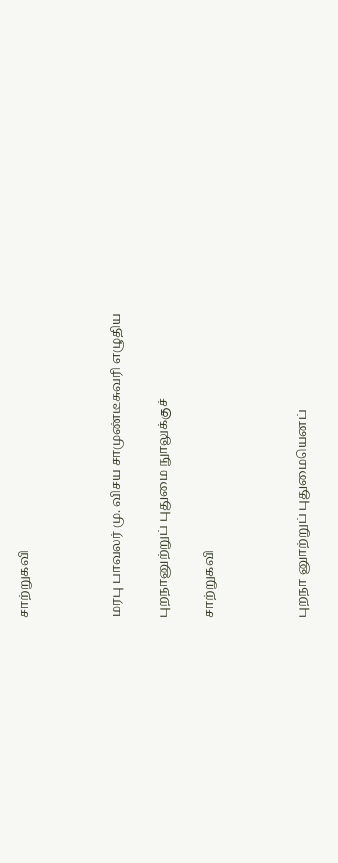சாற்றுகவி



மரபு பாவலர் மு. விசய சாமுண்டீசுவரி எழுதிய

புறநானுற்றுப் புதுமை நுாலுக்குச்

சாற்றுகவி



புறநா னுாற்றுப் புதுமையெனப்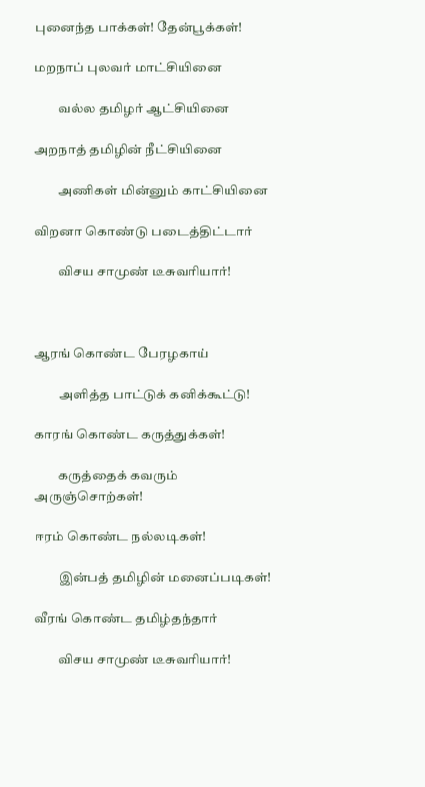புனைந்த பாக்கள்! தேன்பூக்கள்!

மறநாப் புலவர் மாட்சியினை

         வல்ல தமிழர் ஆட்சியினை

அறநாத் தமிழின் நீட்சியினை

         அணிகள் மின்னும் காட்சியினை

விறனா கொண்டு படைத்திட்டார்

         விசய சாமுண் டீசுவரியார்!



ஆரங் கொண்ட பேரழகாய்

         அளித்த பாட்டுக் கனிக்கூட்டு!

காரங் கொண்ட கருத்துக்கள்!

         கருத்தைக் கவரும் அருஞ்சொற்கள்!

ஈரம் கொண்ட நல்லடிகள்!

         இன்பத் தமிழின் மனைப்படிகள்!

வீரங் கொண்ட தமிழ்தந்தார்

         விசய சாமுண் டீசுவரியார்!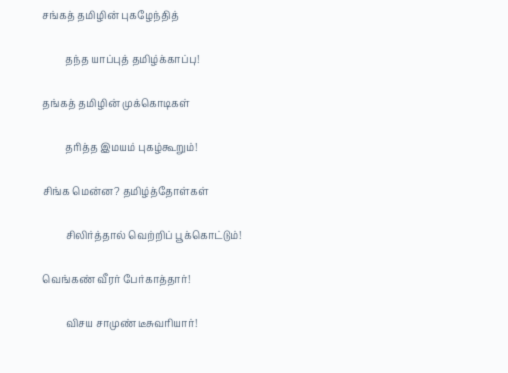சங்கத் தமிழின் புகழேந்தித்

         தந்த யாப்புத் தமிழ்க்காப்பு!

தங்கத் தமிழின் முக்கொடிகள்

         தரித்த இமயம் புகழ்கூறும்!

சிங்க மென்ன? தமிழ்த்தோள்கள்

         சிலிர்த்தால் வெற்றிப் பூக்கொட்டும்!

வெங்கண் வீரர் பேர்காத்தார்!

         விசய சாமுண் டீசுவரியார்!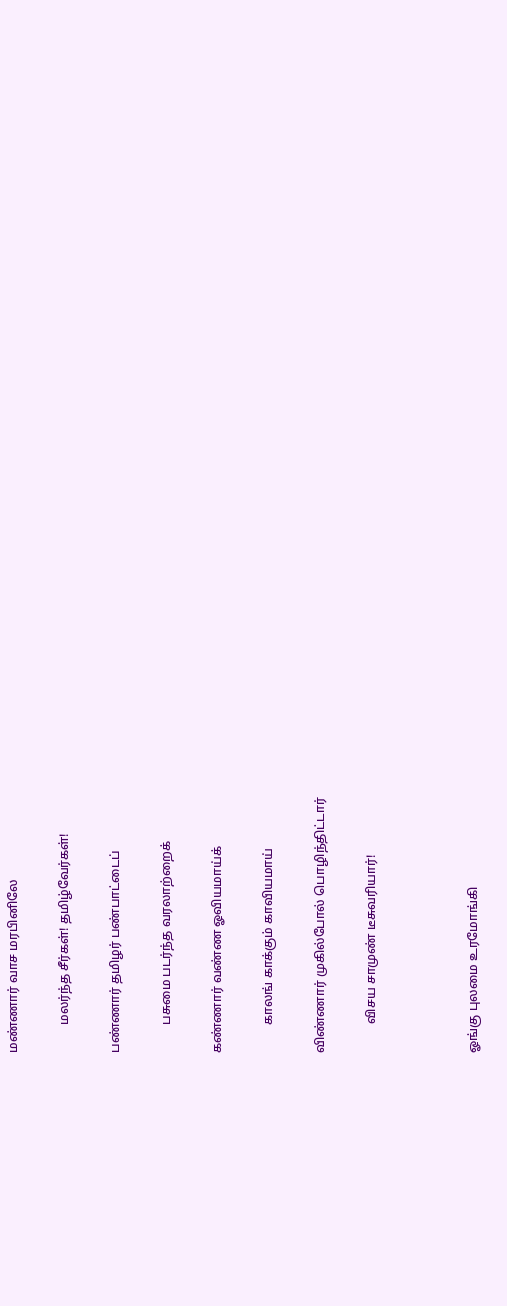மண்ணார் வாச மரபினிலே

         மலர்ந்த சீர்கள்! தமிழ்வேர்கள்!

பண்ணார் தமிழர் பண்பாட்டைப்

         பசுமை படர்ந்த வரலாற்றைக்

கண்ணார் வண்ண ஓவியமாய்க்

         காலங் காக்கும் காவியமாய்

விண்ணார் முகில்போல் பொழிந்திட்டார்

         விசய சாமுண் டீசுவரியார்!



ஓங்கு புலமை உரமோங்கி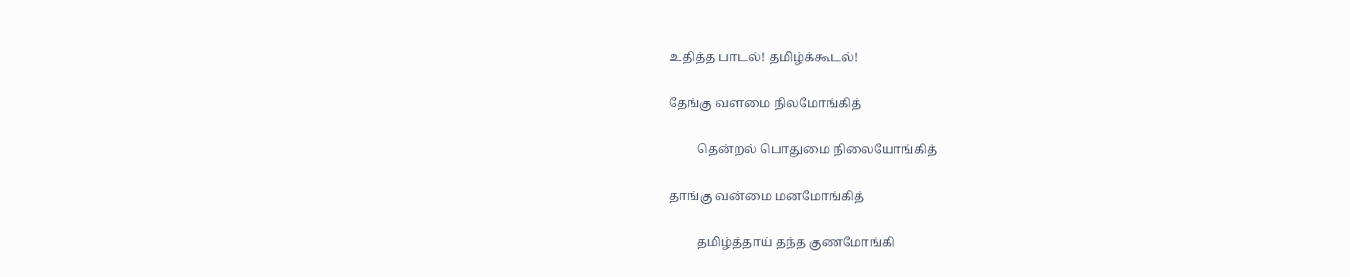உதித்த பாடல்! தமிழ்க்கூடல்!

தேங்கு வளமை நிலமோங்கித்

         தென்றல் பொதுமை நிலையோங்கித்

தாங்கு வன்மை மனமோங்கித்

         தமிழ்த்தாய் தந்த குணமோங்கி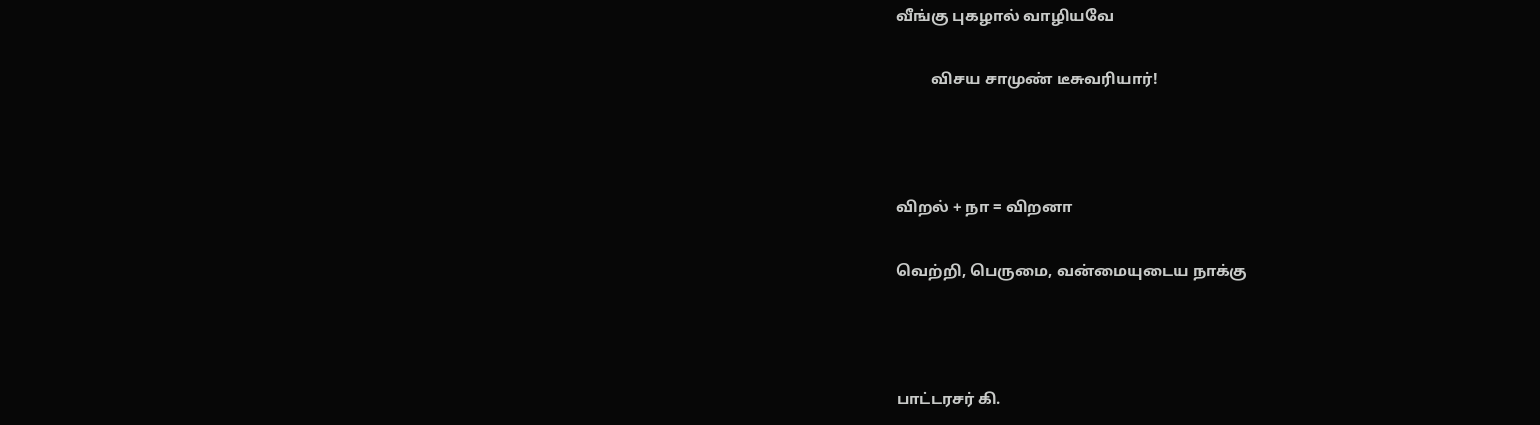வீங்கு புகழால் வாழியவே

         விசய சாமுண் டீசுவரியார்!



விறல் + நா = விறனா

வெற்றி, பெருமை, வன்மையுடைய நாக்கு



பாட்டரசர் கி.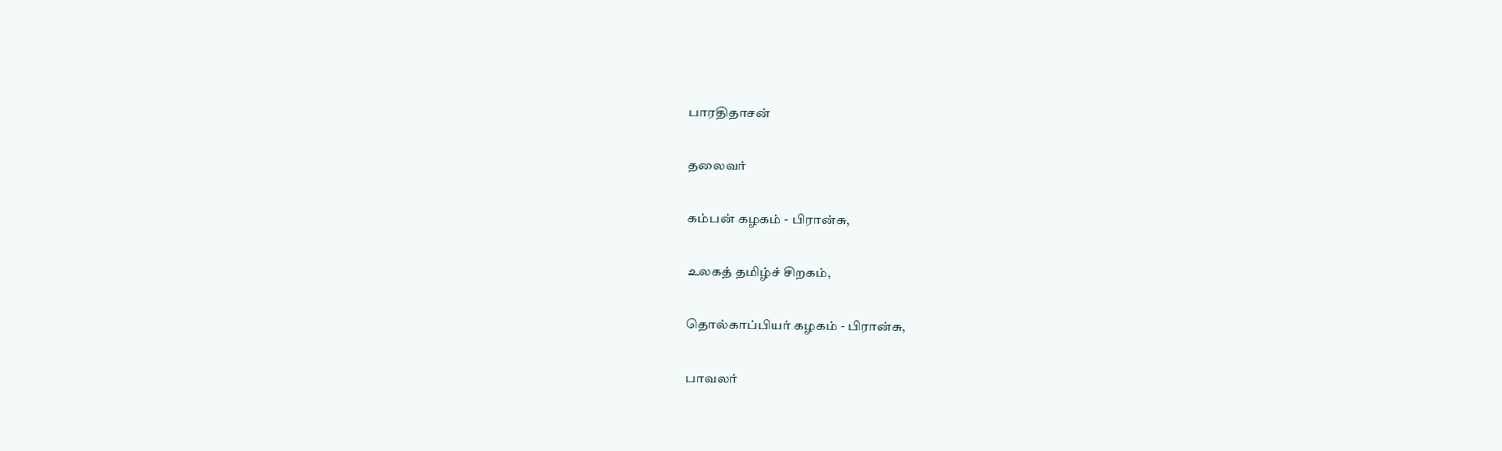பாரதிதாசன்

தலைவர்

கம்பன் கழகம் - பிரான்சு,

உலகத் தமிழ்ச் சிறகம்,

தொல்காப்பியர் கழகம் - பிரான்சு,

பாவலர்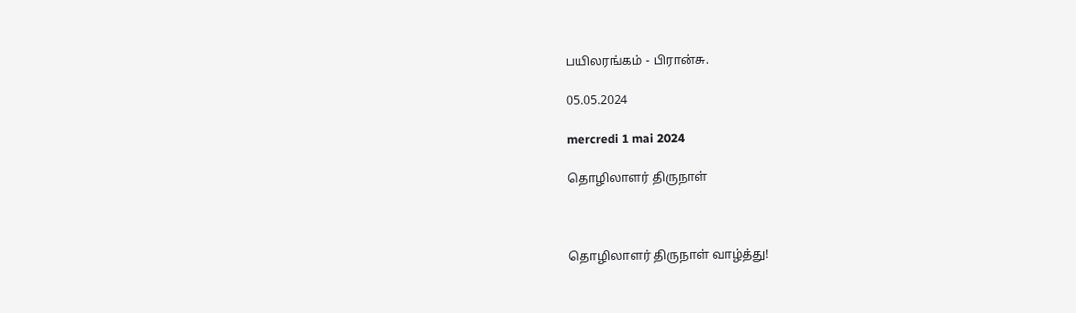பயிலரங்கம் - பிரான்சு.

05.05.2024

mercredi 1 mai 2024

தொழிலாளர் திருநாள்



தொழிலாளர் திருநாள் வாழ்த்து!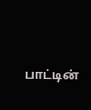பாட்டின்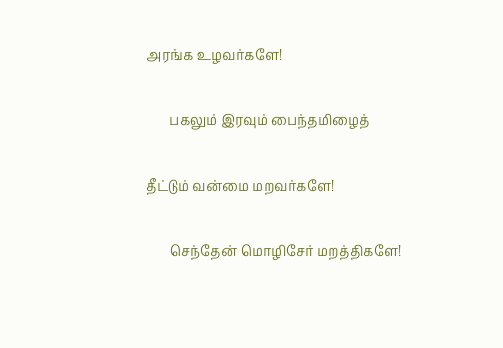அரங்க உழவர்களே!

       பகலும் இரவும் பைந்தமிழைத்

தீட்டும் வன்மை மறவர்களே!

       செந்தேன் மொழிசேர் மறத்திகளே!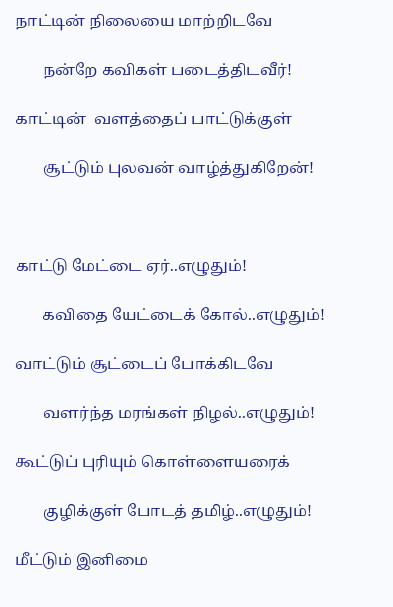நாட்டின் நிலையை மாற்றிடவே

       நன்றே கவிகள் படைத்திடவீர்!

காட்டின்  வளத்தைப் பாட்டுக்குள்

       சூட்டும் புலவன் வாழ்த்துகிறேன்!



காட்டு மேட்டை ஏர்..எழுதும்!

       கவிதை யேட்டைக் கோல்..எழுதும்!

வாட்டும் சூட்டைப் போக்கிடவே

       வளர்ந்த மரங்கள் நிழல்..எழுதும்!

கூட்டுப் புரியும் கொள்ளையரைக்

       குழிக்குள் போடத் தமிழ்..எழுதும்!

மீட்டும் இனிமை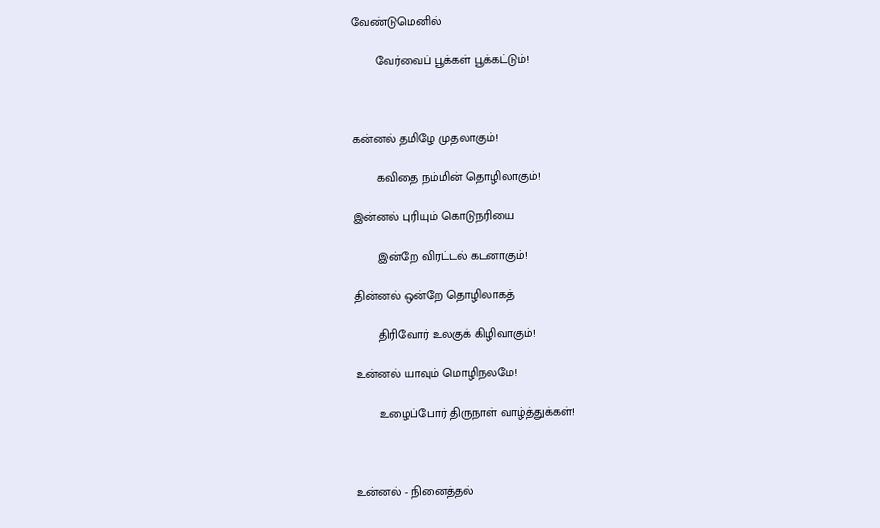வேண்டுமெனில்

       வேர்வைப் பூக்கள் பூக்கட்டும்!



கன்னல் தமிழே முதலாகும்!

       கவிதை நம்மின் தொழிலாகும்!

இன்னல் புரியும் கொடுநரியை

       இன்றே விரட்டல் கடனாகும்!

தின்னல் ஒன்றே தொழிலாகத்

       திரிவோர் உலகுக் கிழிவாகும்!

உன்னல் யாவும் மொழிநலமே!

       உழைப்போர் திருநாள் வாழ்த்துக்கள்!



உன்னல் - நினைத்தல்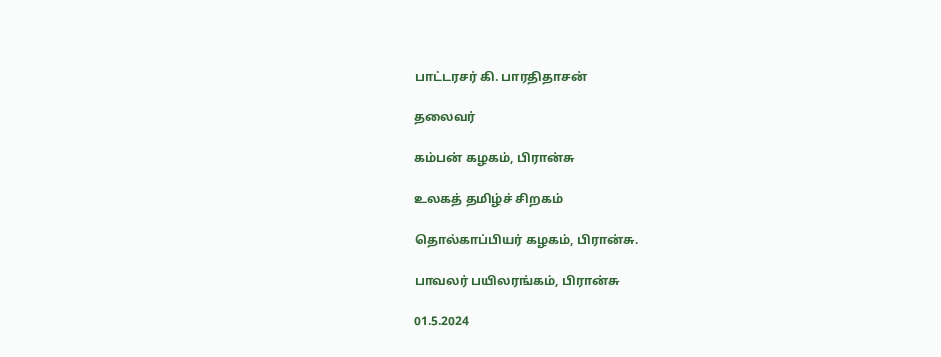பாட்டரசர் கி. பாரதிதாசன்

தலைவர்

கம்பன் கழகம், பிரான்சு

உலகத் தமிழ்ச் சிறகம்

தொல்காப்பியர் கழகம், பிரான்சு.

பாவலர் பயிலரங்கம், பிரான்சு

01.5.2024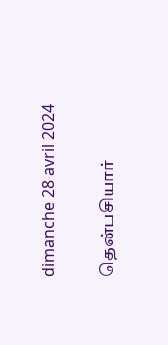dimanche 28 avril 2024

தென்பசியார்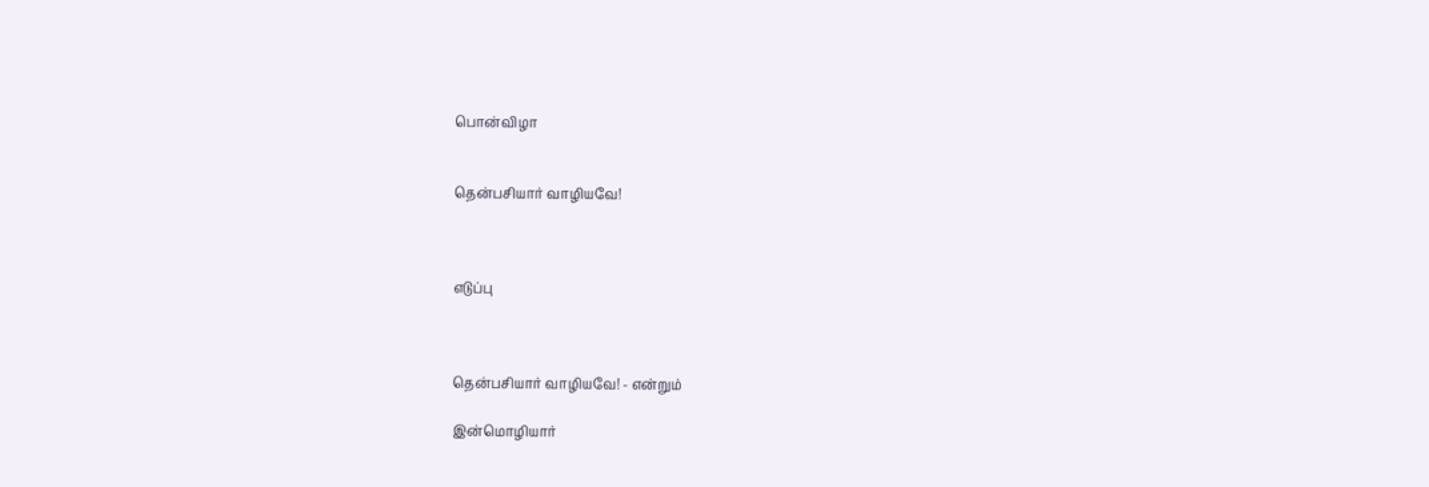பொன்விழா


தென்பசியார் வாழியவே!



எடுப்பு



தென்பசியார் வாழியவே! - என்றும்

இன்மொழியார்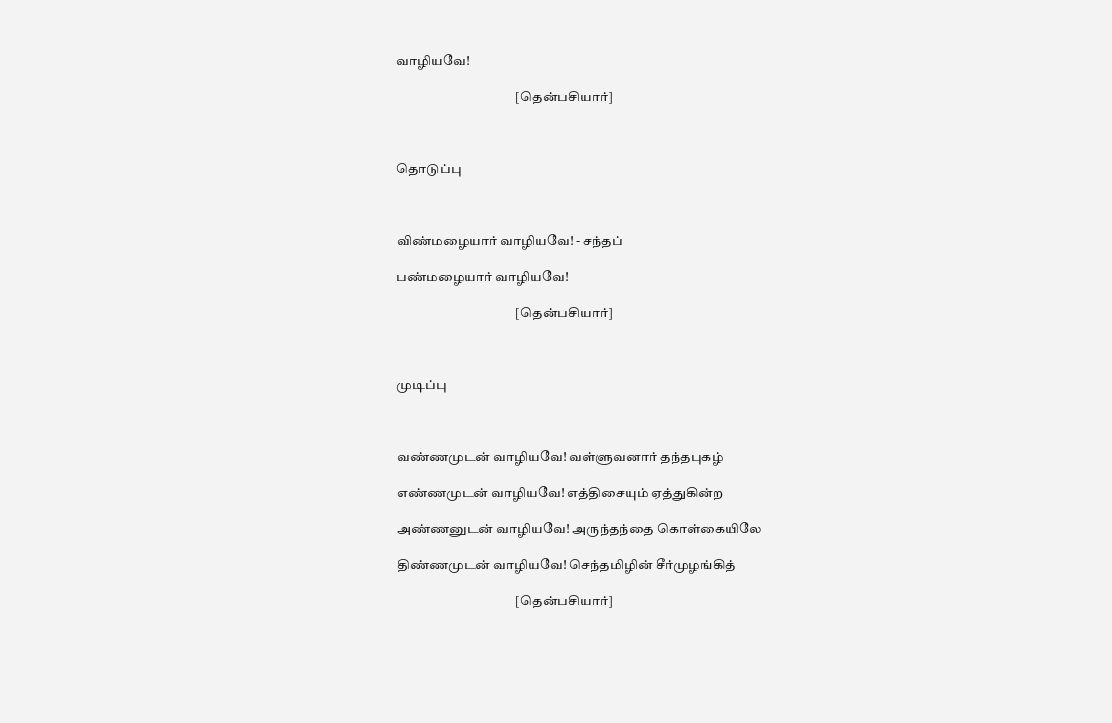வாழியவே!

                                             [தென்பசியார்]



தொடுப்பு



விண்மழையார் வாழியவே! - சந்தப்

பண்மழையார் வாழியவே!

                                             [தென்பசியார்]



முடிப்பு



வண்ணமுடன் வாழியவே! வள்ளுவனார் தந்தபுகழ்

எண்ணமுடன் வாழியவே! எத்திசையும் ஏத்துகின்ற

அண்ணனுடன் வாழியவே! அருந்தந்தை கொள்கையிலே

திண்ணமுடன் வாழியவே! செந்தமிழின் சீர்முழங்கித்

                                             [தென்பசியார்]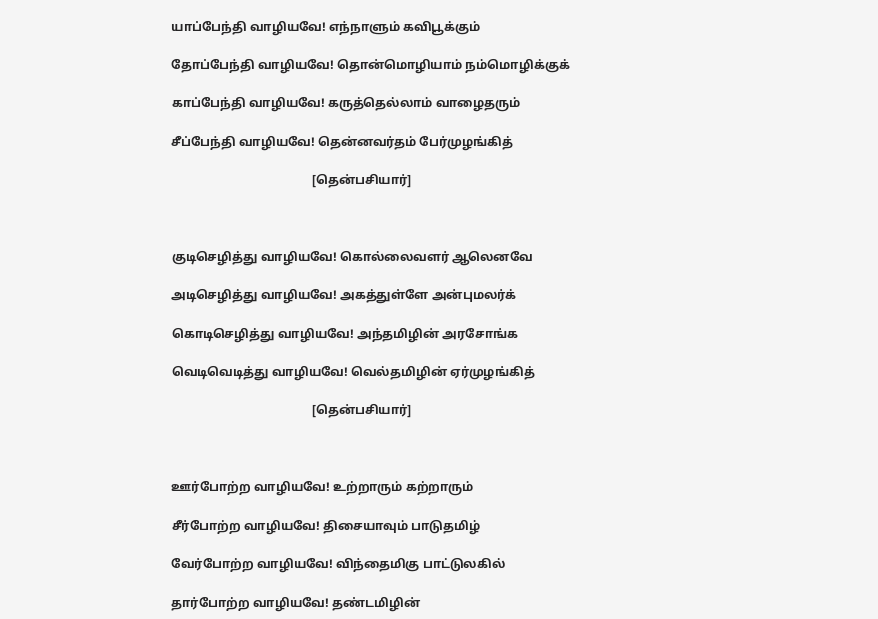யாப்பேந்தி வாழியவே! எந்நாளும் கவிபூக்கும்

தோப்பேந்தி வாழியவே! தொன்மொழியாம் நம்மொழிக்குக்

காப்பேந்தி வாழியவே! கருத்தெல்லாம் வாழைதரும்

சீப்பேந்தி வாழியவே! தென்னவர்தம் பேர்முழங்கித்

                                             [தென்பசியார்]



குடிசெழித்து வாழியவே! கொல்லைவளர் ஆலெனவே

அடிசெழித்து வாழியவே! அகத்துள்ளே அன்புமலர்க்

கொடிசெழித்து வாழியவே! அந்தமிழின் அரசோங்க

வெடிவெடித்து வாழியவே! வெல்தமிழின் ஏர்முழங்கித்

                                             [தென்பசியார்]



ஊர்போற்ற வாழியவே! உற்றாரும் கற்றாரும்

சீர்போற்ற வாழியவே! திசையாவும் பாடுதமிழ்

வேர்போற்ற வாழியவே! விந்தைமிகு பாட்டுலகில்

தார்போற்ற வாழியவே! தண்டமிழின்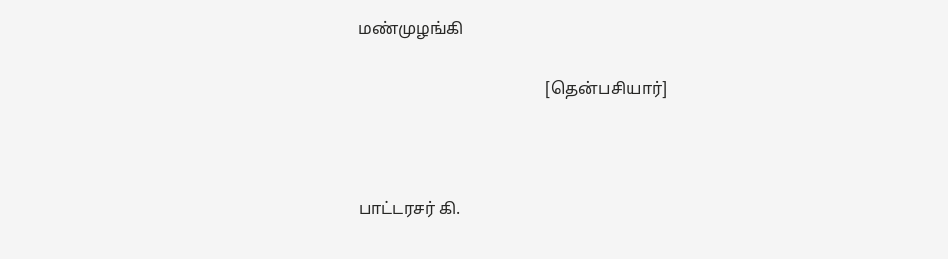மண்முழங்கி

                                             [தென்பசியார்]



பாட்டரசர் கி.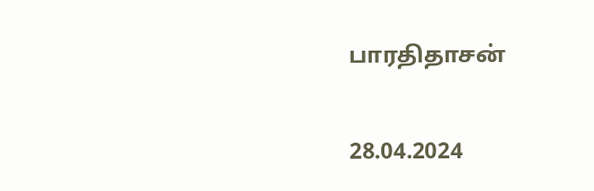பாரதிதாசன்

28.04.2024